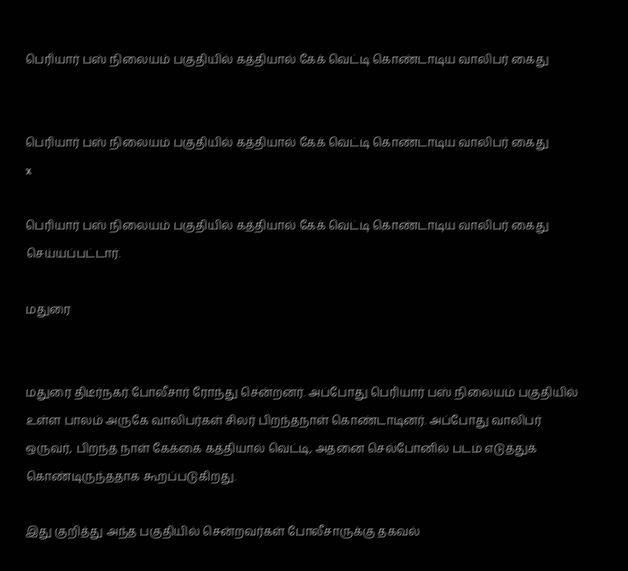பெரியார் பஸ் நிலையம் பகுதியில் கத்தியால் கேக் வெட்டி கொண்டாடிய வாலிபர் கைது


பெரியார் பஸ் நிலையம் பகுதியில் கத்தியால் கேக் வெட்டி கொண்டாடிய வாலிபர் கைது
x

பெரியார் பஸ் நிலையம் பகுதியில் கத்தியால் கேக் வெட்டி கொண்டாடிய வாலிபர் கைது செய்யப்பட்டார்.

மதுரை


மதுரை திடீர்நகர் போலீசார் ரோந்து சென்றனர். அப்போது பெரியார் பஸ் நிலையம் பகுதியில் உள்ள பாலம் அருகே வாலிபர்கள் சிலர் பிறந்தநாள் கொண்டாடினர். அப்போது வாலிபர் ஒருவர், பிறந்த நாள் கேக்கை கத்தியால் வெட்டி, அதனை செல்போனில் படம் எடுத்துக் கொண்டிருந்ததாக கூறப்படுகிறது.

இது குறித்து அந்த பகுதியில் சென்றவர்கள் போலீசாருக்கு தகவல்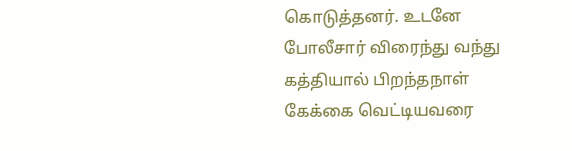கொடுத்தனர். உடனே போலீசார் விரைந்து வந்து கத்தியால் பிறந்தநாள் கேக்கை வெட்டியவரை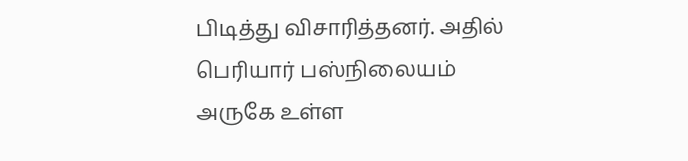பிடித்து விசாரித்தனர். அதில் பெரியார் பஸ்நிலையம் அருகே உள்ள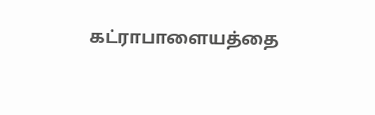கட்ராபாளையத்தை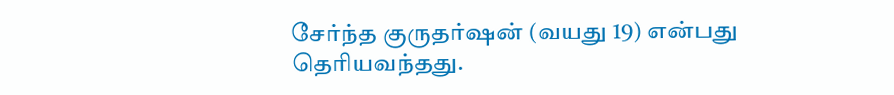சேர்ந்த குருதர்ஷன் (வயது 19) என்பது தெரியவந்தது.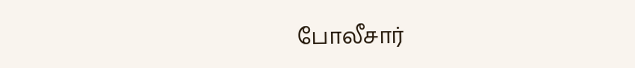போலீசார்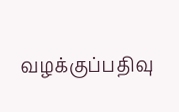வழக்குப்பதிவு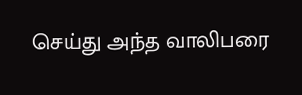செய்து அந்த வாலிபரை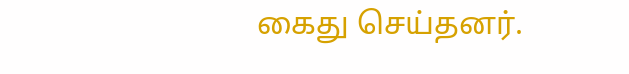கைது செய்தனர்.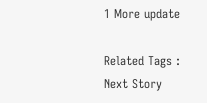1 More update

Related Tags :
Next Story